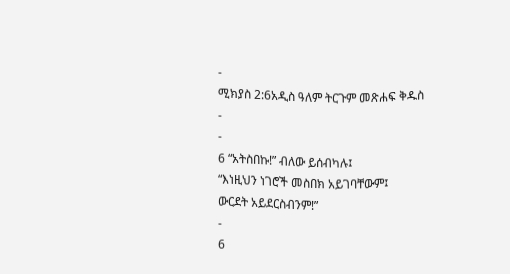-
ሚክያስ 2:6አዲስ ዓለም ትርጉም መጽሐፍ ቅዱስ
-
-
6 “አትስበኩ!” ብለው ይሰብካሉ፤
“እነዚህን ነገሮች መስበክ አይገባቸውም፤
ውርደት አይደርስብንም!”
-
6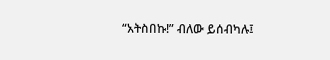“አትስበኩ!” ብለው ይሰብካሉ፤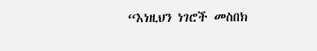“እነዚህን ነገሮች መስበክ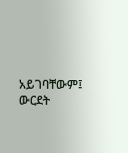አይገባቸውም፤
ውርደት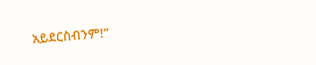አይደርስብንም!”